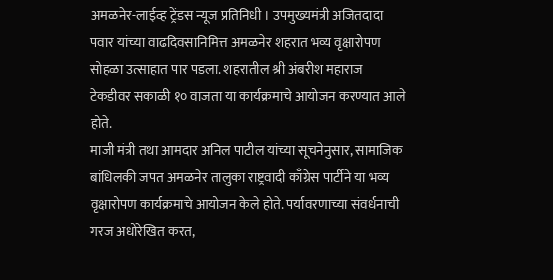अमळनेर-लाईव्ह ट्रेंडस न्यूज प्रतिनिधी । उपमुख्यमंत्री अजितदादा पवार यांच्या वाढदिवसानिमित्त अमळनेर शहरात भव्य वृक्षारोपण सोहळा उत्साहात पार पडला. शहरातील श्री अंबरीश महाराज टेकडीवर सकाळी १० वाजता या कार्यक्रमाचे आयोजन करण्यात आले होते.
माजी मंत्री तथा आमदार अनिल पाटील यांच्या सूचनेनुसार, सामाजिक बांधिलकी जपत अमळनेर तालुका राष्ट्रवादी काँग्रेस पार्टीने या भव्य वृक्षारोपण कार्यक्रमाचे आयोजन केले होते. पर्यावरणाच्या संवर्धनाची गरज अधोरेखित करत,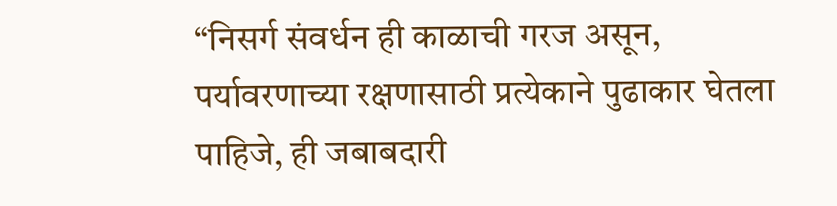“निसर्ग संवर्धन ही काळाची गरज असून, पर्यावरणाच्या रक्षणासाठी प्रत्येकाने पुढाकार घेतला पाहिजे, ही जबाबदारी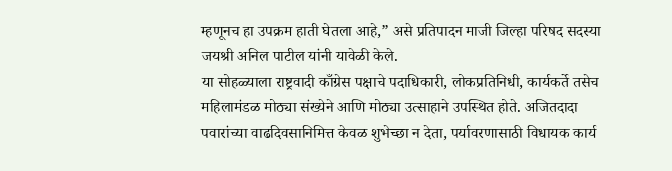म्हणूनच हा उपक्रम हाती घेतला आहे,” असे प्रतिपादन माजी जिल्हा परिषद सदस्या जयश्री अनिल पाटील यांनी यावेळी केले.
या सोहळ्याला राष्ट्रवादी काँग्रेस पक्षाचे पदाधिकारी, लोकप्रतिनिधी, कार्यकर्ते तसेच महिलामंडळ मोठ्या संख्येने आणि मोठ्या उत्साहाने उपस्थित होते. अजितदादा पवारांच्या वाढदिवसानिमित्त केवळ शुभेच्छा न देता, पर्यावरणासाठी विधायक कार्य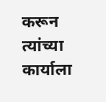करून त्यांच्या कार्याला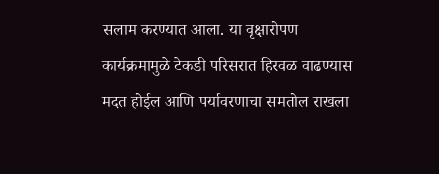सलाम करण्यात आला. या वृक्षारोपण कार्यक्रमामुळे टेकडी परिसरात हिरवळ वाढण्यास मदत होईल आणि पर्यावरणाचा समतोल राखला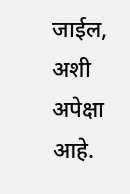जाईल, अशी अपेक्षा आहे.